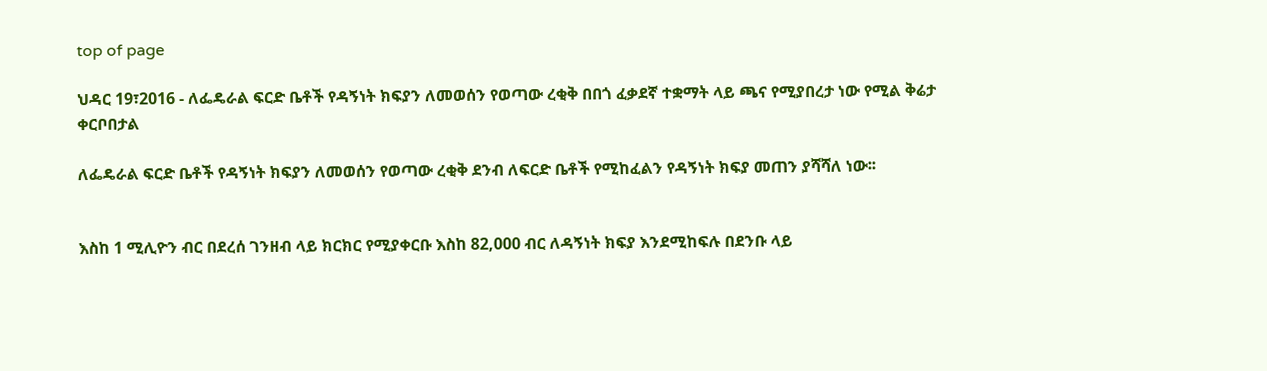top of page

ህዳር 19፣2016 - ለፌዴራል ፍርድ ቤቶች የዳኝነት ክፍያን ለመወሰን የወጣው ረቂቅ በበጎ ፈቃደኛ ተቋማት ላይ ጫና የሚያበረታ ነው የሚል ቅሬታ ቀርቦበታል

ለፌዴራል ፍርድ ቤቶች የዳኝነት ክፍያን ለመወሰን የወጣው ረቂቅ ደንብ ለፍርድ ቤቶች የሚከፈልን የዳኝነት ክፍያ መጠን ያሻሻለ ነው፡፡


እስከ 1 ሚሊዮን ብር በደረሰ ገንዘብ ላይ ክርክር የሚያቀርቡ እስከ 82,000 ብር ለዳኝነት ክፍያ እንደሚከፍሉ በደንቡ ላይ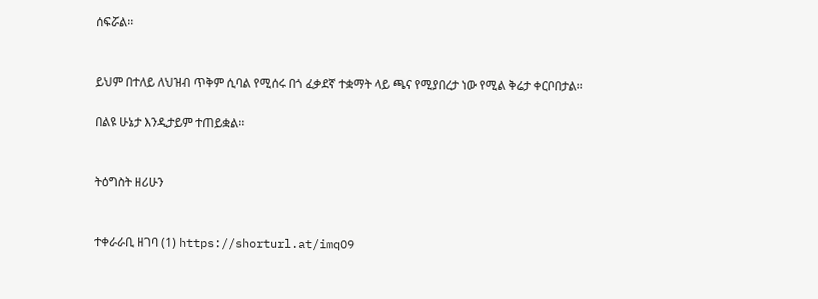ሰፍሯል፡፡


ይህም በተለይ ለህዝብ ጥቅም ሲባል የሚሰሩ በጎ ፈቃደኛ ተቋማት ላይ ጫና የሚያበረታ ነው የሚል ቅሬታ ቀርቦበታል፡፡

በልዩ ሁኔታ እንዲታይም ተጠይቋል፡፡


ትዕግስት ዘሪሁን


ተቀራራቢ ዘገባ (1) https://shorturl.at/imqO9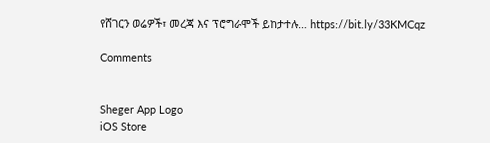የሸገርን ወሬዎች፣ መረጃ እና ፕሮግራሞች ይከታተሉ… https://bit.ly/33KMCqz

Comments


Sheger App Logo
iOS Store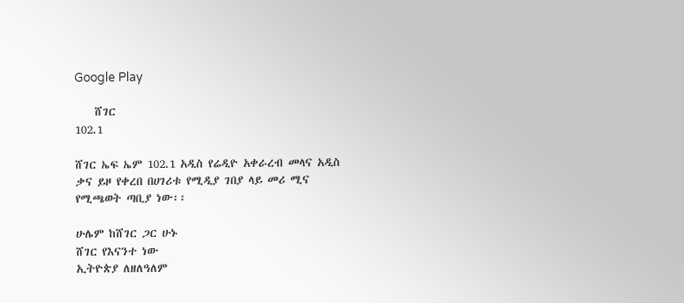Google Play

    ሸገር
102.1

ሸገር ኤፍ ኤም 102.1 አዲስ የሬዲዮ አቀራረብ መላና አዲስ ቃና ይዞ የቀረበ በሀገሪቱ የሚዲያ ገበያ ላይ መሪ ሚና የሚጫወት ጣቢያ ነው፡፡

ሁሌም ከሸገር ጋር ሁኑ
ሸገር የእናንተ ነው
ኢትዮጵያ ለዘለዓለም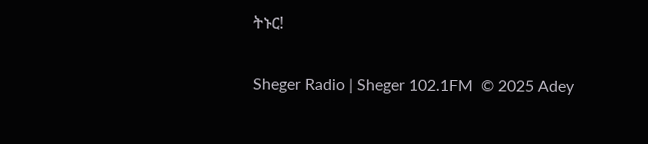ትኑር!

Sheger Radio | Sheger 102.1FM  © 2025 Adey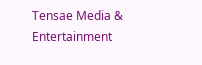Tensae Media & Entertainment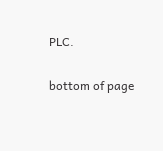PLC.

bottom of page